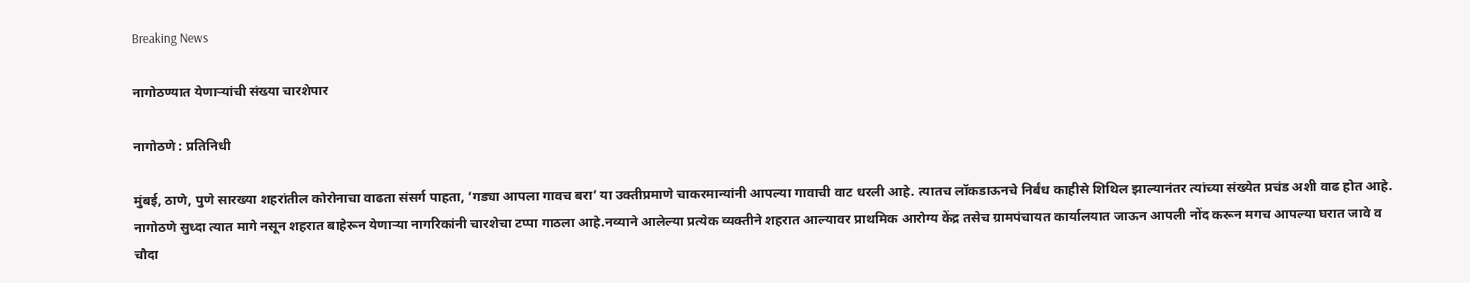Breaking News

नागोठण्यात येणार्‍यांची संख्या चारशेपार

नागोठणे : प्रतिनिधी

मुंबई, ठाणे, पुणे सारख्या शहरांतील कोरोनाचा वाढता संसर्ग पाहता, ’गड्या आपला गावच बरा’ या उक्तीप्रमाणे चाकरमान्यांनी आपल्या गावाची वाट धरली आहे. त्यातच लॉकडाऊनचे निर्बंध काहीसे शिथिल झाल्यानंतर त्यांच्या संख्येत प्रचंड अशी वाढ होत आहे. नागोठणे सुध्दा त्यात मागे नसून शहरात बाहेरून येणार्‍या नागरिकांनी चारशेचा टप्पा गाठला आहे.नव्याने आलेल्या प्रत्येक व्यक्तीने शहरात आल्यावर प्राथमिक आरोग्य केंद्र तसेच ग्रामपंचायत कार्यालयात जाऊन आपली नोंद करून मगच आपल्या घरात जावे व चौदा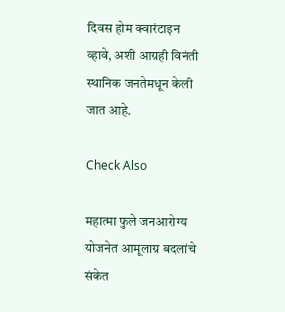दिवस होम क्वारंटाइन व्हावे, अशी आग्रही विनंती स्थानिक जनतेमधून केली जात आहे.

Check Also

महात्मा फुले जनआरोग्य योजनेत आमूलाग्र बदलांचे संकेत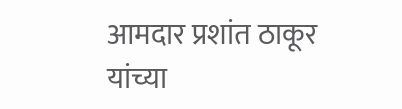आमदार प्रशांत ठाकूर यांच्या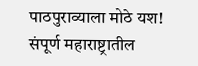पाठपुराव्याला मोठे यश! संपूर्ण महाराष्ट्रातील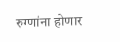रुग्णांना होणार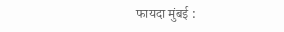फायदा मुंबई :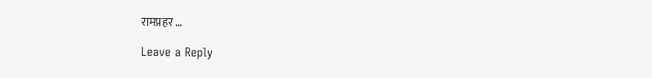रामप्रहर …

Leave a Reply